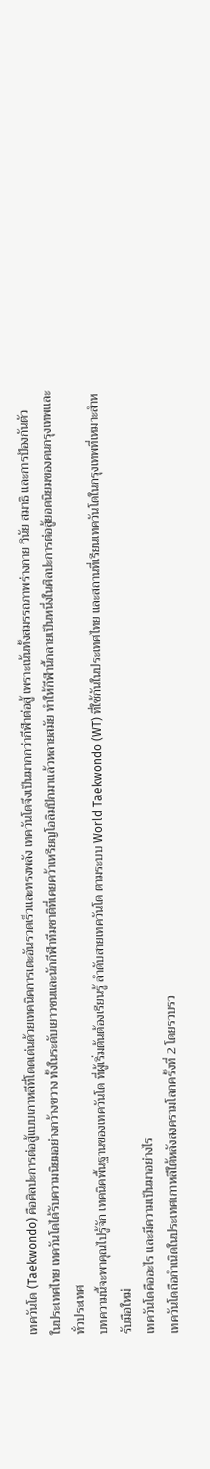เทควันโด (Taekwondo) คือศิลปะการต่อสู้แบบเกาหลีที่โดดเด่นด้วยเทคนิคการเตะอันรวดเร็วและทรงพลัง เทควันโดจึงเป็นมากกว่ากีฬาต่อสู้ เพราะเน้นทั้งสมรรถภาพร่างกาย วินัย สมาธิ และการป้องกันตัว
ในประเทศไทย เทควันโดได้รับความนิยมอย่างกว้างขวาง ทั้งในระดับเยาวชนและนักกีฬาทีมชาติที่เคยคว้าเหรียญโอลิมปิกมาแล้วหลายสมัย ทำให้กีฬานี้กลายเป็นหนึ่งในศิลปะการต่อสู้ยอดนิยมของคนกรุงเทพและทั่วประเทศ
บทความนี้จะพาคุณไปรู้จัก เทคนิคพื้นฐานของเทควันโด ที่ผู้เริ่มต้นต้องเรียนรู้ ลำดับสายเทควันโด ตามระบบ World Taekwondo (WT) ที่ใช้กันในประเทศไทย และสถานที่เรียนเทควันโดในกรุงเทพที่เหมาะสำหรับมือใหม่
เทควันโดคืออะไร และมีความเป็นมาอย่างไร
เทควันโดถือกำเนิดในประเทศเกาหลีใต้หลังสงครามโลกครั้งที่ 2 โดยรวบรว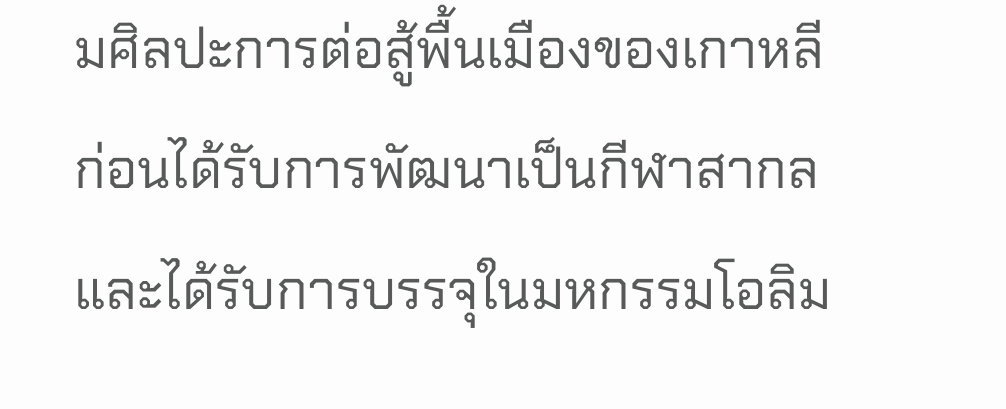มศิลปะการต่อสู้พื้นเมืองของเกาหลี ก่อนได้รับการพัฒนาเป็นกีฬาสากลและได้รับการบรรจุในมหกรรมโอลิม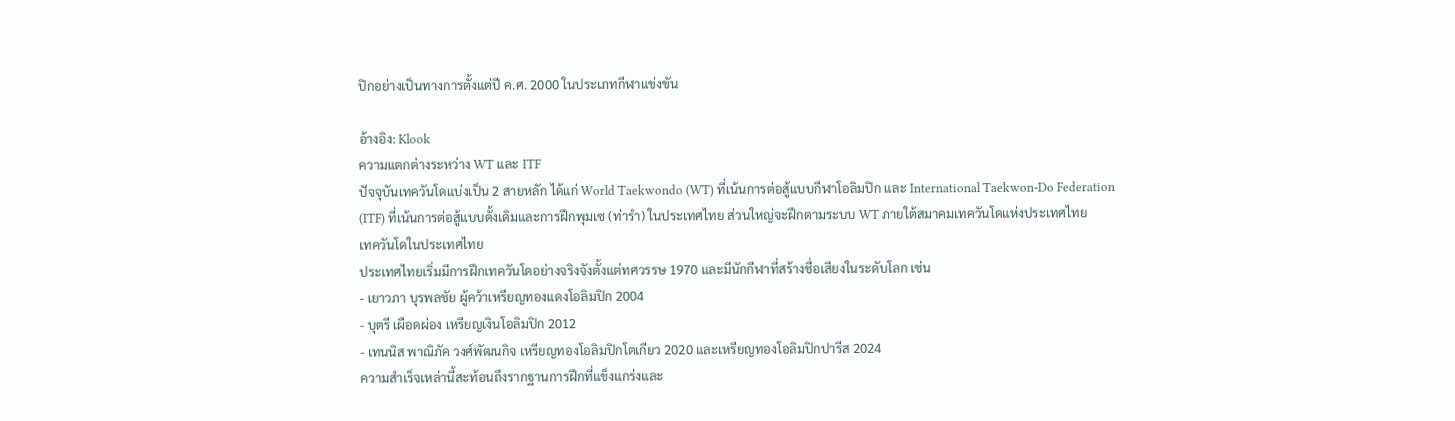ปิกอย่างเป็นทางการตั้งแต่ปี ค.ศ. 2000 ในประเภทกีฬาแข่งขัน

อ้างอิง: Klook
ความแตกต่างระหว่าง WT และ ITF
ปัจจุบันเทควันโดแบ่งเป็น 2 สายหลัก ได้แก่ World Taekwondo (WT) ที่เน้นการต่อสู้แบบกีฬาโอลิมปิก และ International Taekwon-Do Federation (ITF) ที่เน้นการต่อสู้แบบดั้งเดิมและการฝึกพุมเซ (ท่ารำ) ในประเทศไทย ส่วนใหญ่จะฝึกตามระบบ WT ภายใต้สมาคมเทควันโดแห่งประเทศไทย
เทควันโดในประเทศไทย
ประเทศไทยเริ่มมีการฝึกเทควันโดอย่างจริงจังตั้งแต่ทศวรรษ 1970 และมีนักกีฬาที่สร้างชื่อเสียงในระดับโลก เช่น
- เยาวภา บุรพลชัย ผู้คว้าเหรียญทองแดงโอลิมปิก 2004
- บุตรี เผือดผ่อง เหรียญเงินโอลิมปิก 2012
- เทนนิส พาณิภัค วงศ์พัฒนกิจ เหรียญทองโอลิมปิกโตเกียว 2020 และเหรียญทองโอลิมปิกปารีส 2024
ความสำเร็จเหล่านี้สะท้อนถึงรากฐานการฝึกที่แข็งแกร่งและ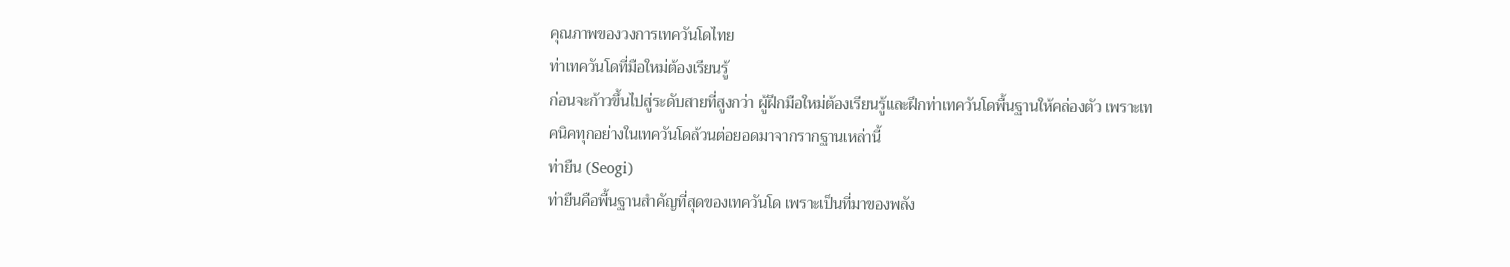คุณภาพของวงการเทควันโดไทย
ท่าเทควันโดที่มือใหม่ต้องเรียนรู้
ก่อนจะก้าวขึ้นไปสู่ระดับสายที่สูงกว่า ผู้ฝึกมือใหม่ต้องเรียนรู้และฝึกท่าเทควันโดพื้นฐานให้คล่องตัว เพราะเทคนิคทุกอย่างในเทควันโดล้วนต่อยอดมาจากรากฐานเหล่านี้
ท่ายืน (Seogi)
ท่ายืนคือพื้นฐานสำคัญที่สุดของเทควันโด เพราะเป็นที่มาของพลัง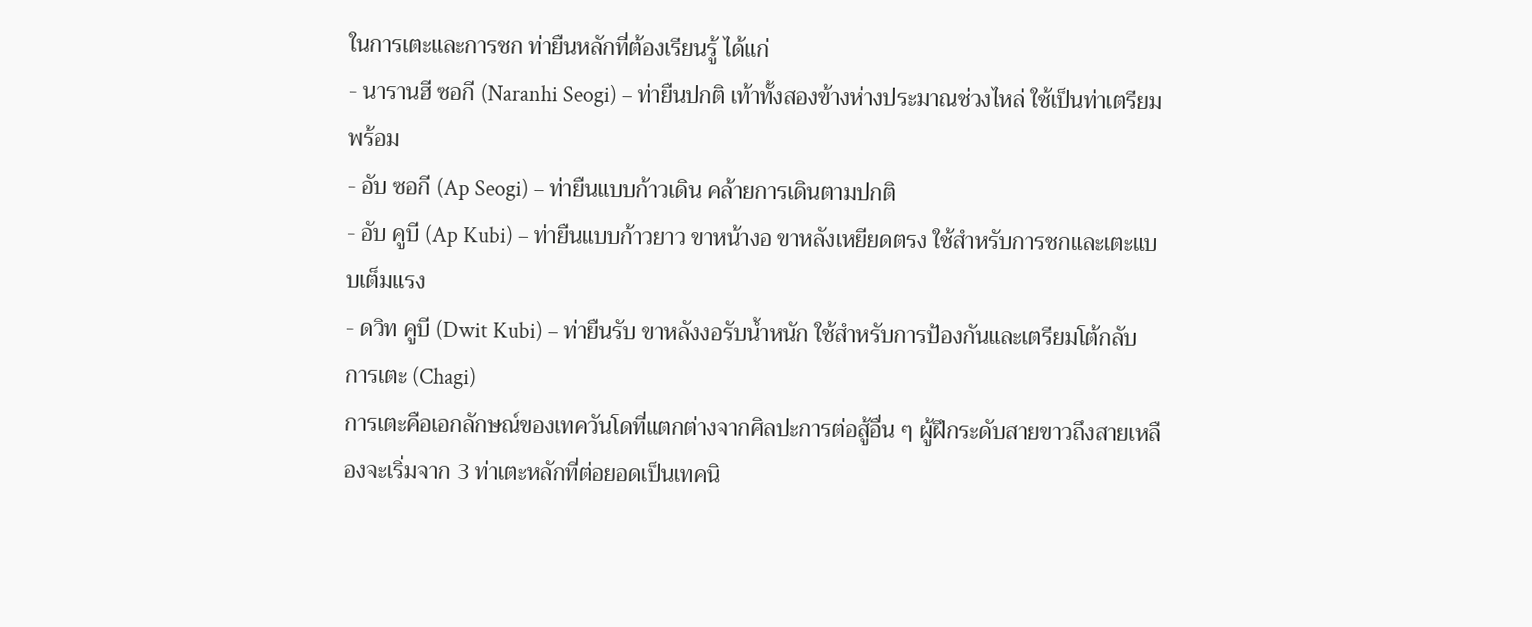ในการเตะและการชก ท่ายืนหลักที่ต้องเรียนรู้ ได้แก่
- นารานฮี ซอกี (Naranhi Seogi) – ท่ายืนปกติ เท้าทั้งสองข้างห่างประมาณช่วงไหล่ ใช้เป็นท่าเตรียมพร้อม
- อับ ซอกี (Ap Seogi) – ท่ายืนแบบก้าวเดิน คล้ายการเดินตามปกติ
- อับ คูบี (Ap Kubi) – ท่ายืนแบบก้าวยาว ขาหน้างอ ขาหลังเหยียดตรง ใช้สำหรับการชกและเตะแบบเต็มแรง
- ดวิท คูบี (Dwit Kubi) – ท่ายืนรับ ขาหลังงอรับน้ำหนัก ใช้สำหรับการป้องกันและเตรียมโต้กลับ
การเตะ (Chagi)
การเตะคือเอกลักษณ์ของเทควันโดที่แตกต่างจากศิลปะการต่อสู้อื่น ๆ ผู้ฝึกระดับสายขาวถึงสายเหลืองจะเริ่มจาก 3 ท่าเตะหลักที่ต่อยอดเป็นเทคนิ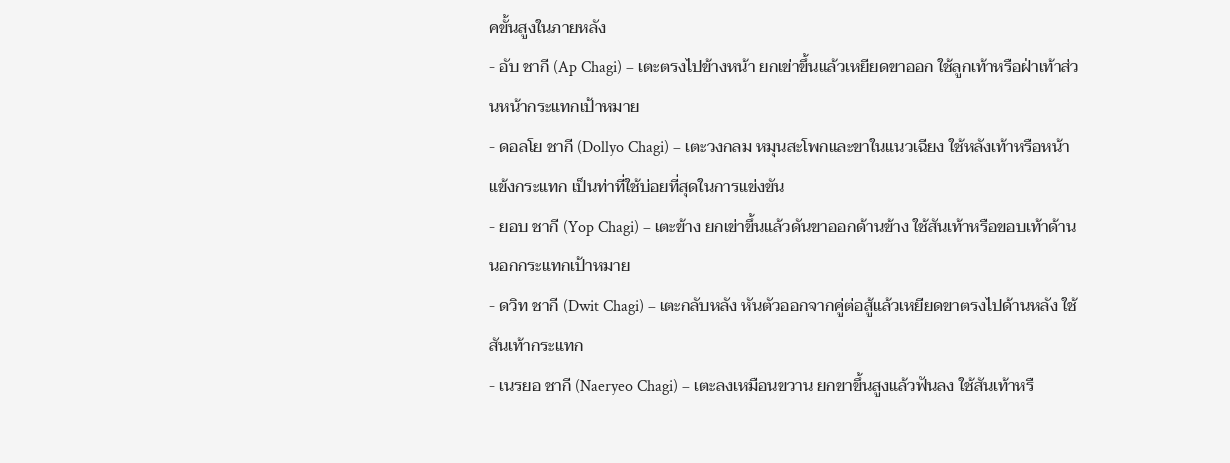คขั้นสูงในภายหลัง
- อับ ชากี (Ap Chagi) – เตะตรงไปข้างหน้า ยกเข่าขึ้นแล้วเหยียดขาออก ใช้ลูกเท้าหรือฝ่าเท้าส่วนหน้ากระแทกเป้าหมาย
- ดอลโย ชากี (Dollyo Chagi) – เตะวงกลม หมุนสะโพกและขาในแนวเฉียง ใช้หลังเท้าหรือหน้าแข้งกระแทก เป็นท่าที่ใช้บ่อยที่สุดในการแข่งขัน
- ยอบ ชากี (Yop Chagi) – เตะข้าง ยกเข่าขึ้นแล้วดันขาออกด้านข้าง ใช้สันเท้าหรือขอบเท้าด้านนอกกระแทกเป้าหมาย
- ดวิท ชากี (Dwit Chagi) – เตะกลับหลัง หันตัวออกจากคู่ต่อสู้แล้วเหยียดขาตรงไปด้านหลัง ใช้สันเท้ากระแทก
- เนรยอ ชากี (Naeryeo Chagi) – เตะลงเหมือนขวาน ยกขาขึ้นสูงแล้วฟันลง ใช้สันเท้าหรื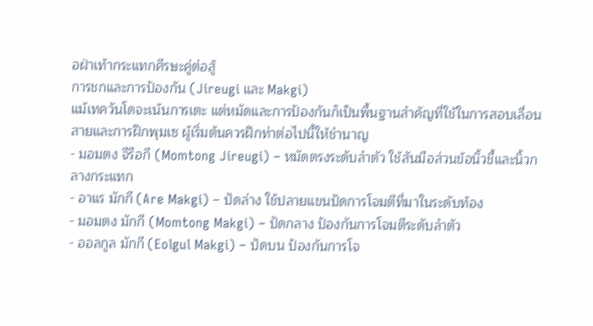อฝ่าเท้ากระแทกศีรษะคู่ต่อสู้
การชกและการป้องกัน (Jireugi และ Makgi)
แม้เทควันโดจะเน้นการเตะ แต่หมัดและการป้องกันก็เป็นพื้นฐานสำคัญที่ใช้ในการสอบเลื่อนสายและการฝึกพุมเซ ผู้เริ่มต้นควรฝึกท่าต่อไปนี้ให้ชำนาญ
- มอมตง จีรือกี (Momtong Jireugi) – หมัดตรงระดับลำตัว ใช้สันมือส่วนข้อนิ้วชี้และนิ้วกลางกระแทก
- อาแร มักกี (Are Makgi) – ปัดล่าง ใช้ปลายแขนปัดการโจมตีที่มาในระดับท้อง
- มอมตง มักกี (Momtong Makgi) – ปัดกลาง ป้องกันการโจมตีระดับลำตัว
- ออลกูล มักกี (Eolgul Makgi) – ปัดบน ป้องกันการโจ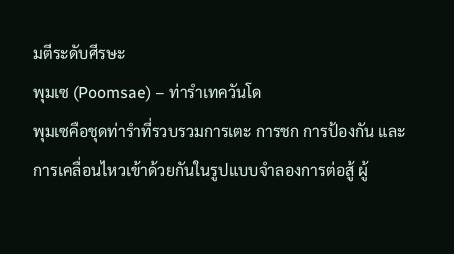มตีระดับศีรษะ
พุมเซ (Poomsae) – ท่ารำเทควันโด
พุมเซคือชุดท่ารำที่รวบรวมการเตะ การชก การป้องกัน และการเคลื่อนไหวเข้าด้วยกันในรูปแบบจำลองการต่อสู้ ผู้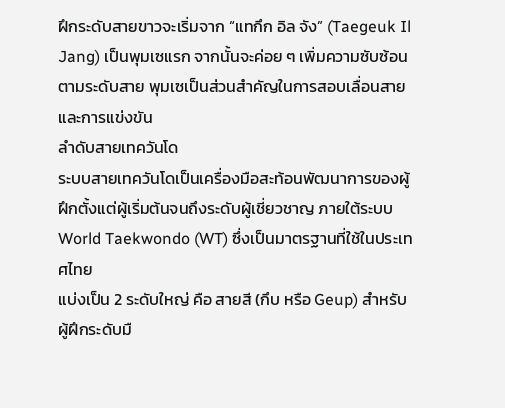ฝึกระดับสายขาวจะเริ่มจาก “แทกึก อิล จัง” (Taegeuk Il Jang) เป็นพุมเซแรก จากนั้นจะค่อย ๆ เพิ่มความซับซ้อนตามระดับสาย พุมเซเป็นส่วนสำคัญในการสอบเลื่อนสายและการแข่งขัน
ลำดับสายเทควันโด
ระบบสายเทควันโดเป็นเครื่องมือสะท้อนพัฒนาการของผู้ฝึกตั้งแต่ผู้เริ่มต้นจนถึงระดับผู้เชี่ยวชาญ ภายใต้ระบบ World Taekwondo (WT) ซึ่งเป็นมาตรฐานที่ใช้ในประเทศไทย
แบ่งเป็น 2 ระดับใหญ่ คือ สายสี (กึบ หรือ Geup) สำหรับผู้ฝึกระดับมื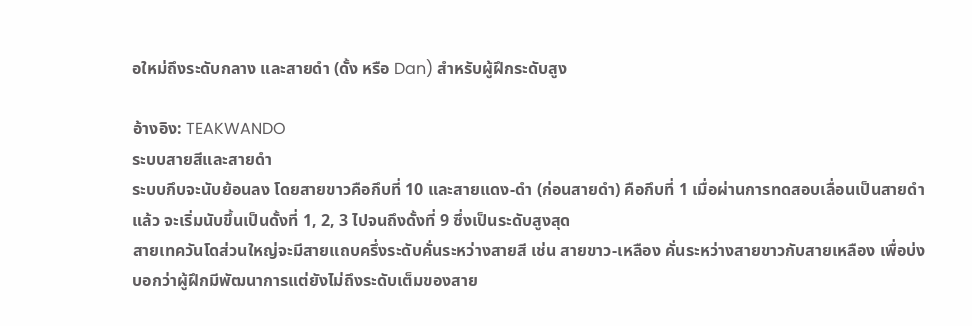อใหม่ถึงระดับกลาง และสายดำ (ดั้ง หรือ Dan) สำหรับผู้ฝึกระดับสูง

อ้างอิง: TEAKWANDO
ระบบสายสีและสายดำ
ระบบกึบจะนับย้อนลง โดยสายขาวคือกึบที่ 10 และสายแดง-ดำ (ก่อนสายดำ) คือกึบที่ 1 เมื่อผ่านการทดสอบเลื่อนเป็นสายดำแล้ว จะเริ่มนับขึ้นเป็นดั้งที่ 1, 2, 3 ไปจนถึงดั้งที่ 9 ซึ่งเป็นระดับสูงสุด
สายเทควันโดส่วนใหญ่จะมีสายแถบครึ่งระดับคั่นระหว่างสายสี เช่น สายขาว-เหลือง คั่นระหว่างสายขาวกับสายเหลือง เพื่อบ่งบอกว่าผู้ฝึกมีพัฒนาการแต่ยังไม่ถึงระดับเต็มของสาย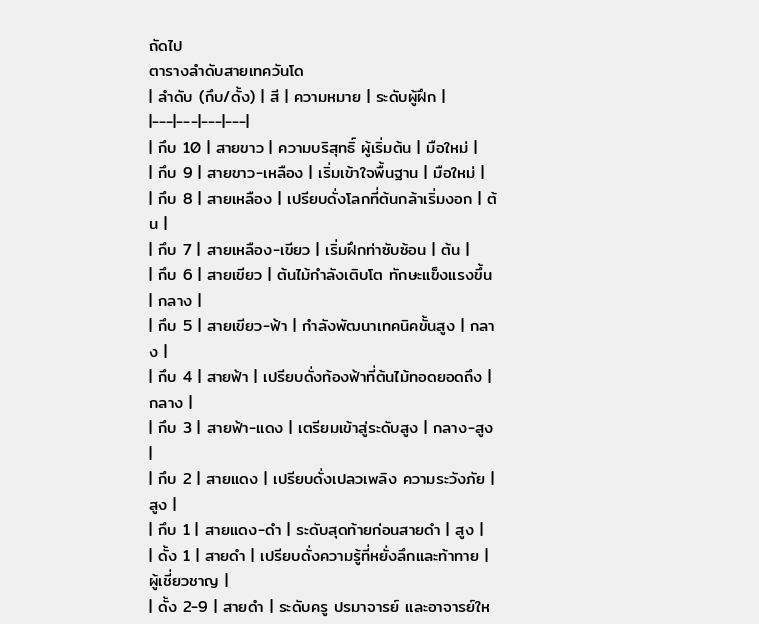ถัดไป
ตารางลำดับสายเทควันโด
| ลำดับ (กึบ/ดั้ง) | สี | ความหมาย | ระดับผู้ฝึก |
|---|---|---|---|
| กึบ 10 | สายขาว | ความบริสุทธิ์ ผู้เริ่มต้น | มือใหม่ |
| กึบ 9 | สายขาว-เหลือง | เริ่มเข้าใจพื้นฐาน | มือใหม่ |
| กึบ 8 | สายเหลือง | เปรียบดั่งโลกที่ต้นกล้าเริ่มงอก | ต้น |
| กึบ 7 | สายเหลือง-เขียว | เริ่มฝึกท่าซับซ้อน | ต้น |
| กึบ 6 | สายเขียว | ต้นไม้กำลังเติบโต ทักษะแข็งแรงขึ้น | กลาง |
| กึบ 5 | สายเขียว-ฟ้า | กำลังพัฒนาเทคนิคขั้นสูง | กลาง |
| กึบ 4 | สายฟ้า | เปรียบดั่งท้องฟ้าที่ต้นไม้ทอดยอดถึง | กลาง |
| กึบ 3 | สายฟ้า-แดง | เตรียมเข้าสู่ระดับสูง | กลาง-สูง |
| กึบ 2 | สายแดง | เปรียบดั่งเปลวเพลิง ความระวังภัย | สูง |
| กึบ 1 | สายแดง-ดำ | ระดับสุดท้ายก่อนสายดำ | สูง |
| ดั้ง 1 | สายดำ | เปรียบดั่งความรู้ที่หยั่งลึกและท้าทาย | ผู้เชี่ยวชาญ |
| ดั้ง 2-9 | สายดำ | ระดับครู ปรมาจารย์ และอาจารย์ให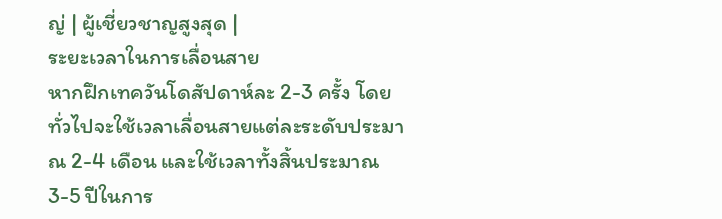ญ่ | ผู้เชี่ยวชาญสูงสุด |
ระยะเวลาในการเลื่อนสาย
หากฝึกเทควันโดสัปดาห์ละ 2-3 ครั้ง โดยทั่วไปจะใช้เวลาเลื่อนสายแต่ละระดับประมาณ 2-4 เดือน และใช้เวลาทั้งสิ้นประมาณ 3-5 ปีในการ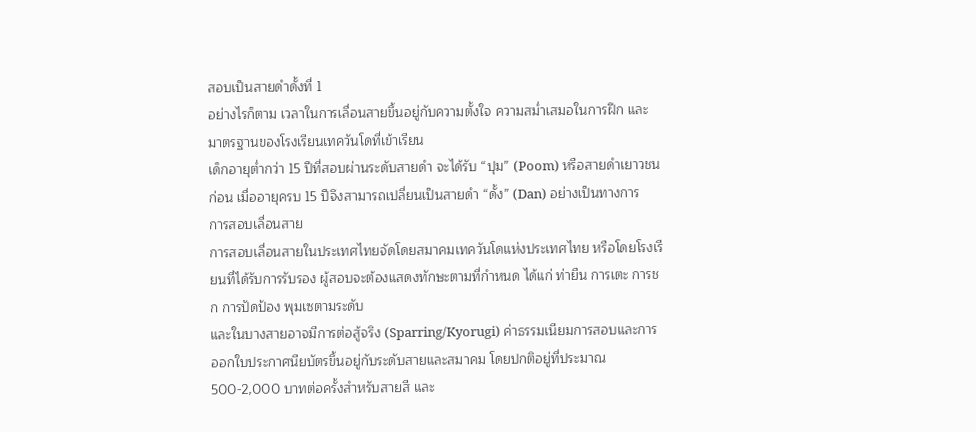สอบเป็นสายดำดั้งที่ 1
อย่างไรก็ตาม เวลาในการเลื่อนสายขึ้นอยู่กับความตั้งใจ ความสม่ำเสมอในการฝึก และมาตรฐานของโรงเรียนเทควันโดที่เข้าเรียน
เด็กอายุต่ำกว่า 15 ปีที่สอบผ่านระดับสายดำ จะได้รับ “ปุม” (Poom) หรือสายดำเยาวชนก่อน เมื่ออายุครบ 15 ปีจึงสามารถเปลี่ยนเป็นสายดำ “ดั้ง” (Dan) อย่างเป็นทางการ
การสอบเลื่อนสาย
การสอบเลื่อนสายในประเทศไทยจัดโดยสมาคมเทควันโดแห่งประเทศไทย หรือโดยโรงเรียนที่ได้รับการรับรอง ผู้สอบจะต้องแสดงทักษะตามที่กำหนด ได้แก่ ท่ายืน การเตะ การชก การปัดป้อง พุมเซตามระดับ
และในบางสายอาจมีการต่อสู้จริง (Sparring/Kyorugi) ค่าธรรมเนียมการสอบและการออกใบประกาศนียบัตรขึ้นอยู่กับระดับสายและสมาคม โดยปกติอยู่ที่ประมาณ 500-2,000 บาทต่อครั้งสำหรับสายสี และ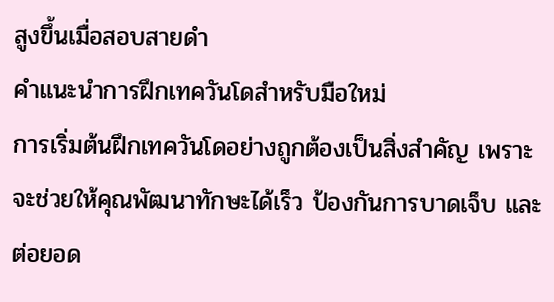สูงขึ้นเมื่อสอบสายดำ
คำแนะนำการฝึกเทควันโดสำหรับมือใหม่
การเริ่มต้นฝึกเทควันโดอย่างถูกต้องเป็นสิ่งสำคัญ เพราะจะช่วยให้คุณพัฒนาทักษะได้เร็ว ป้องกันการบาดเจ็บ และต่อยอด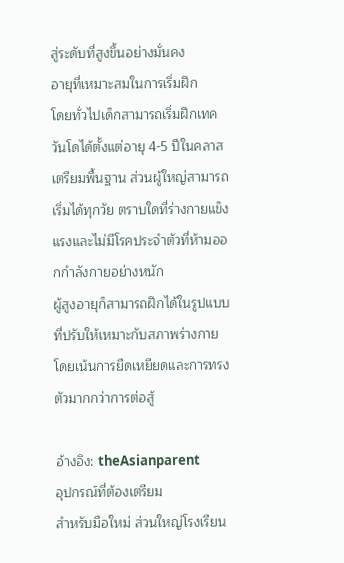สู่ระดับที่สูงขึ้นอย่างมั่นคง
อายุที่เหมาะสมในการเริ่มฝึก
โดยทั่วไปเด็กสามารถเริ่มฝึกเทควันโดได้ตั้งแต่อายุ 4-5 ปีในคลาสเตรียมพื้นฐาน ส่วนผู้ใหญ่สามารถเริ่มได้ทุกวัย ตราบใดที่ร่างกายแข็งแรงและไม่มีโรคประจำตัวที่ห้ามออกกำลังกายอย่างหนัก
ผู้สูงอายุก็สามารถฝึกได้ในรูปแบบที่ปรับให้เหมาะกับสภาพร่างกาย โดยเน้นการยืดเหยียดและการทรงตัวมากกว่าการต่อสู้

อ้างอิง: theAsianparent
อุปกรณ์ที่ต้องเตรียม
สำหรับมือใหม่ ส่วนใหญ่โรงเรียน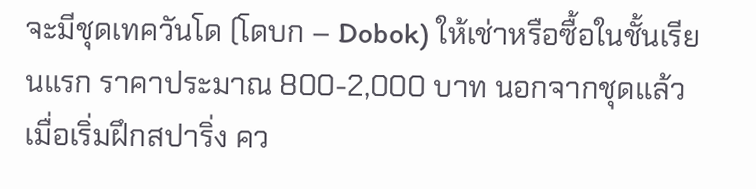จะมีชุดเทควันโด (โดบก – Dobok) ให้เช่าหรือซื้อในชั้นเรียนแรก ราคาประมาณ 800-2,000 บาท นอกจากชุดแล้ว เมื่อเริ่มฝึกสปาริ่ง คว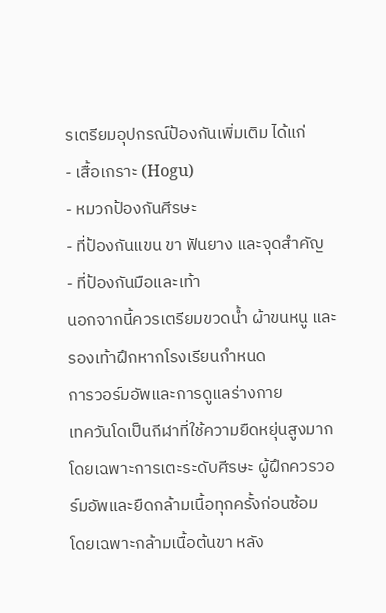รเตรียมอุปกรณ์ป้องกันเพิ่มเติม ได้แก่
- เสื้อเกราะ (Hogu)
- หมวกป้องกันศีรษะ
- ที่ป้องกันแขน ขา ฟันยาง และจุดสำคัญ
- ที่ป้องกันมือและเท้า
นอกจากนี้ควรเตรียมขวดน้ำ ผ้าขนหนู และรองเท้าฝึกหากโรงเรียนกำหนด
การวอร์มอัพและการดูแลร่างกาย
เทควันโดเป็นกีฬาที่ใช้ความยืดหยุ่นสูงมาก โดยเฉพาะการเตะระดับศีรษะ ผู้ฝึกควรวอร์มอัพและยืดกล้ามเนื้อทุกครั้งก่อนซ้อม
โดยเฉพาะกล้ามเนื้อต้นขา หลัง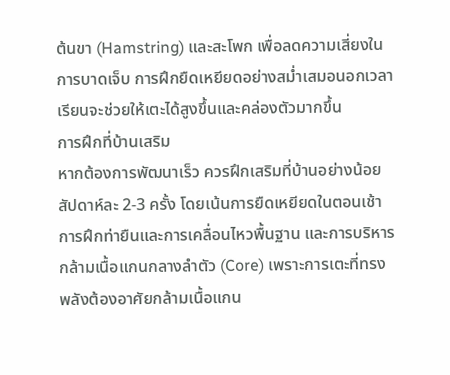ต้นขา (Hamstring) และสะโพก เพื่อลดความเสี่ยงในการบาดเจ็บ การฝึกยืดเหยียดอย่างสม่ำเสมอนอกเวลาเรียนจะช่วยให้เตะได้สูงขึ้นและคล่องตัวมากขึ้น
การฝึกที่บ้านเสริม
หากต้องการพัฒนาเร็ว ควรฝึกเสริมที่บ้านอย่างน้อยสัปดาห์ละ 2-3 ครั้ง โดยเน้นการยืดเหยียดในตอนเช้า การฝึกท่ายืนและการเคลื่อนไหวพื้นฐาน และการบริหารกล้ามเนื้อแกนกลางลำตัว (Core) เพราะการเตะที่ทรงพลังต้องอาศัยกล้ามเนื้อแกน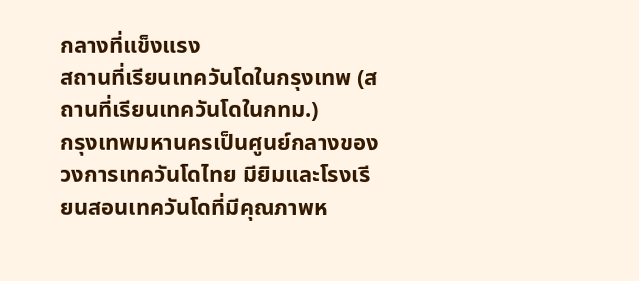กลางที่แข็งแรง
สถานที่เรียนเทควันโดในกรุงเทพ (สถานที่เรียนเทควันโดในกทม.)
กรุงเทพมหานครเป็นศูนย์กลางของวงการเทควันโดไทย มียิมและโรงเรียนสอนเทควันโดที่มีคุณภาพห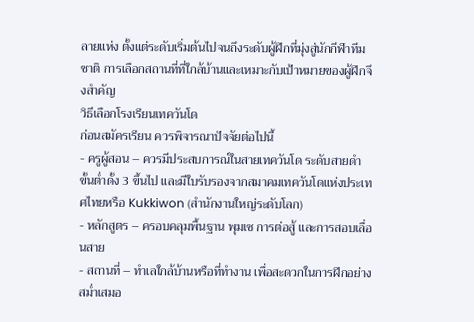ลายแห่ง ตั้งแต่ระดับเริ่มต้นไปจนถึงระดับผู้ฝึกที่มุ่งสู่นักกีฬาทีมชาติ การเลือกสถานที่ที่ใกล้บ้านและเหมาะกับเป้าหมายของผู้ฝึกจึงสำคัญ
วิธีเลือกโรงเรียนเทควันโด
ก่อนสมัครเรียน ควรพิจารณาปัจจัยต่อไปนี้
- ครูผู้สอน – ควรมีประสบการณ์ในสายเทควันโด ระดับสายดำขั้นต่ำดั้ง 3 ขึ้นไป และมีใบรับรองจากสมาคมเทควันโดแห่งประเทศไทยหรือ Kukkiwon (สำนักงานใหญ่ระดับโลก)
- หลักสูตร – ครอบคลุมพื้นฐาน พุมเซ การต่อสู้ และการสอบเลื่อนสาย
- สถานที่ – ทำเลใกล้บ้านหรือที่ทำงาน เพื่อสะดวกในการฝึกอย่างสม่ำเสมอ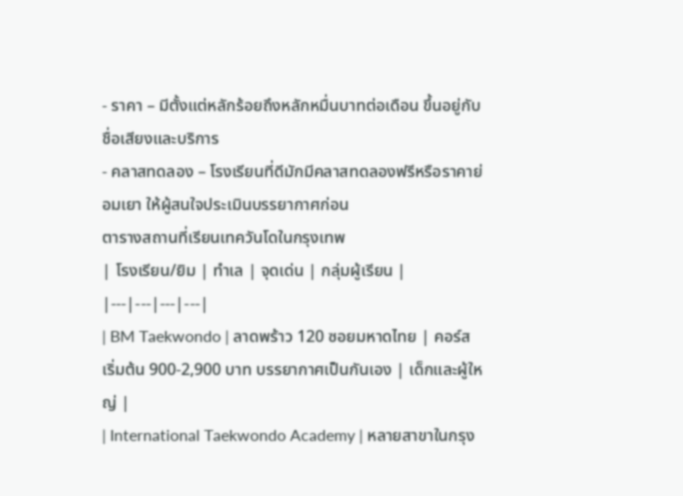- ราคา – มีตั้งแต่หลักร้อยถึงหลักหมื่นบาทต่อเดือน ขึ้นอยู่กับชื่อเสียงและบริการ
- คลาสทดลอง – โรงเรียนที่ดีมักมีคลาสทดลองฟรีหรือราคาย่อมเยา ให้ผู้สนใจประเมินบรรยากาศก่อน
ตารางสถานที่เรียนเทควันโดในกรุงเทพ
| โรงเรียน/ยิม | ทำเล | จุดเด่น | กลุ่มผู้เรียน |
|---|---|---|---|
| BM Taekwondo | ลาดพร้าว 120 ซอยมหาดไทย | คอร์สเริ่มต้น 900-2,900 บาท บรรยากาศเป็นกันเอง | เด็กและผู้ใหญ่ |
| International Taekwondo Academy | หลายสาขาในกรุง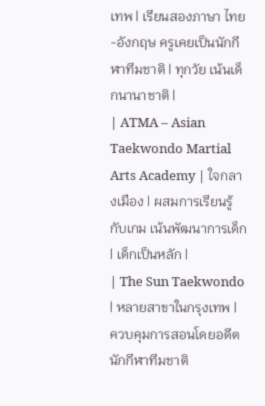เทพ | เรียนสองภาษา ไทย-อังกฤษ ครูเคยเป็นนักกีฬาทีมชาติ | ทุกวัย เน้นเด็กนานาชาติ |
| ATMA – Asian Taekwondo Martial Arts Academy | ใจกลางเมือง | ผสมการเรียนรู้กับเกม เน้นพัฒนาการเด็ก | เด็กเป็นหลัก |
| The Sun Taekwondo | หลายสาขาในกรุงเทพ | ควบคุมการสอนโดยอดีตนักกีฬาทีมชาติ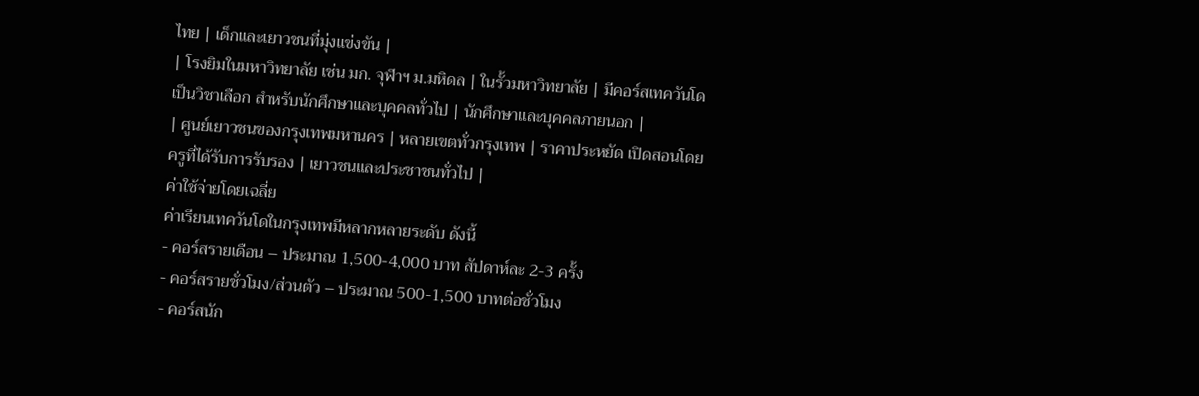ไทย | เด็กและเยาวชนที่มุ่งแข่งขัน |
| โรงยิมในมหาวิทยาลัย เช่น มก. จุฬาฯ ม.มหิดล | ในรั้วมหาวิทยาลัย | มีคอร์สเทควันโดเป็นวิชาเลือก สำหรับนักศึกษาและบุคคลทั่วไป | นักศึกษาและบุคคลภายนอก |
| ศูนย์เยาวชนของกรุงเทพมหานคร | หลายเขตทั่วกรุงเทพ | ราคาประหยัด เปิดสอนโดยครูที่ได้รับการรับรอง | เยาวชนและประชาชนทั่วไป |
ค่าใช้จ่ายโดยเฉลี่ย
ค่าเรียนเทควันโดในกรุงเทพมีหลากหลายระดับ ดังนี้
- คอร์สรายเดือน – ประมาณ 1,500-4,000 บาท สัปดาห์ละ 2-3 ครั้ง
- คอร์สรายชั่วโมง/ส่วนตัว – ประมาณ 500-1,500 บาทต่อชั่วโมง
- คอร์สนัก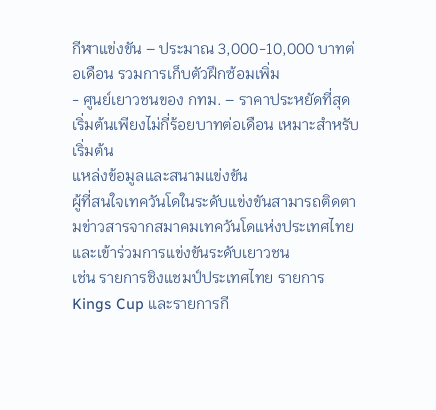กีฬาแข่งขัน – ประมาณ 3,000-10,000 บาทต่อเดือน รวมการเก็บตัวฝึกซ้อมเพิ่ม
- ศูนย์เยาวชนของ กทม. – ราคาประหยัดที่สุด เริ่มต้นเพียงไม่กี่ร้อยบาทต่อเดือน เหมาะสำหรับเริ่มต้น
แหล่งข้อมูลและสนามแข่งขัน
ผู้ที่สนใจเทควันโดในระดับแข่งขันสามารถติดตามข่าวสารจากสมาคมเทควันโดแห่งประเทศไทย และเข้าร่วมการแข่งขันระดับเยาวชน
เช่น รายการชิงแชมป์ประเทศไทย รายการ Kings Cup และรายการกี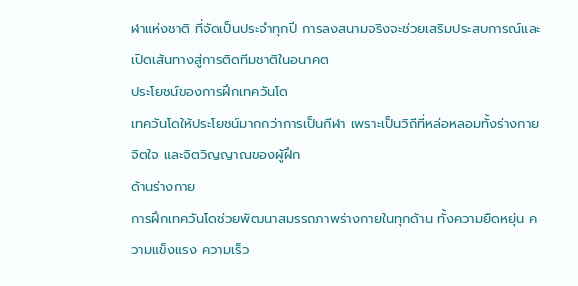ฬาแห่งชาติ ที่จัดเป็นประจำทุกปี การลงสนามจริงจะช่วยเสริมประสบการณ์และเปิดเส้นทางสู่การติดทีมชาติในอนาคต
ประโยชน์ของการฝึกเทควันโด
เทควันโดให้ประโยชน์มากกว่าการเป็นกีฬา เพราะเป็นวิถีที่หล่อหลอมทั้งร่างกาย จิตใจ และจิตวิญญาณของผู้ฝึก
ด้านร่างกาย
การฝึกเทควันโดช่วยพัฒนาสมรรถภาพร่างกายในทุกด้าน ทั้งความยืดหยุ่น ความแข็งแรง ความเร็ว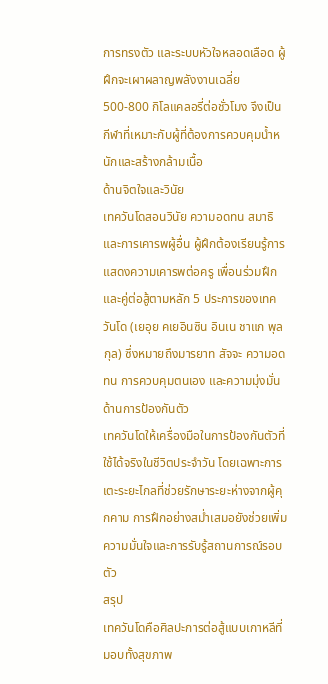การทรงตัว และระบบหัวใจหลอดเลือด ผู้ฝึกจะเผาผลาญพลังงานเฉลี่ย 500-800 กิโลแคลอรี่ต่อชั่วโมง จึงเป็นกีฬาที่เหมาะกับผู้ที่ต้องการควบคุมน้ำหนักและสร้างกล้ามเนื้อ
ด้านจิตใจและวินัย
เทควันโดสอนวินัย ความอดทน สมาธิ และการเคารพผู้อื่น ผู้ฝึกต้องเรียนรู้การแสดงความเคารพต่อครู เพื่อนร่วมฝึก และคู่ต่อสู้ตามหลัก 5 ประการของเทควันโด (เยอุย คเยอินซิน อินเน ชาแก พุลกุล) ซึ่งหมายถึงมารยาท สัจจะ ความอดทน การควบคุมตนเอง และความมุ่งมั่น
ด้านการป้องกันตัว
เทควันโดให้เครื่องมือในการป้องกันตัวที่ใช้ได้จริงในชีวิตประจำวัน โดยเฉพาะการเตะระยะไกลที่ช่วยรักษาระยะห่างจากผู้คุกคาม การฝึกอย่างสม่ำเสมอยังช่วยเพิ่มความมั่นใจและการรับรู้สถานการณ์รอบตัว
สรุป
เทควันโดคือศิลปะการต่อสู้แบบเกาหลีที่มอบทั้งสุขภาพ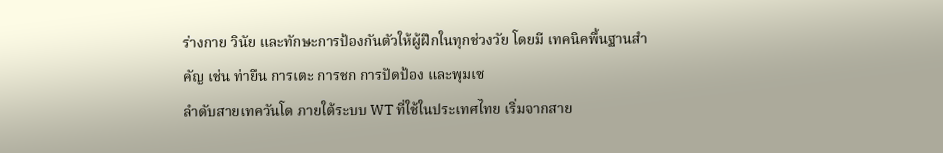ร่างกาย วินัย และทักษะการป้องกันตัวให้ผู้ฝึกในทุกช่วงวัย โดยมี เทคนิคพื้นฐานสำคัญ เช่น ท่ายืน การเตะ การชก การปัดป้อง และพุมเซ
ลำดับสายเทควันโด ภายใต้ระบบ WT ที่ใช้ในประเทศไทย เริ่มจากสาย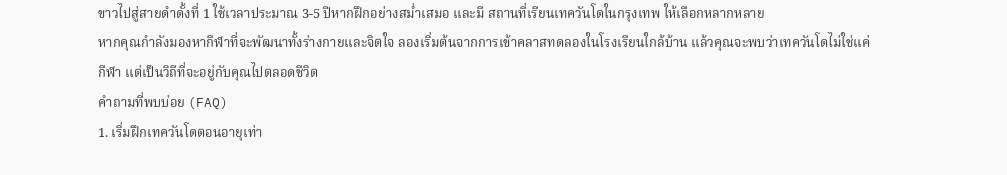ขาวไปสู่สายดำดั้งที่ 1 ใช้เวลาประมาณ 3-5 ปีหากฝึกอย่างสม่ำเสมอ และมี สถานที่เรียนเทควันโดในกรุงเทพ ให้เลือกหลากหลาย
หากคุณกำลังมองหากีฬาที่จะพัฒนาทั้งร่างกายและจิตใจ ลองเริ่มต้นจากการเข้าคลาสทดลองในโรงเรียนใกล้บ้าน แล้วคุณจะพบว่าเทควันโดไม่ใช่แค่กีฬา แต่เป็นวิถีที่จะอยู่กับคุณไปตลอดชีวิต
คำถามที่พบบ่อย (FAQ)
1. เริ่มฝึกเทควันโดตอนอายุเท่า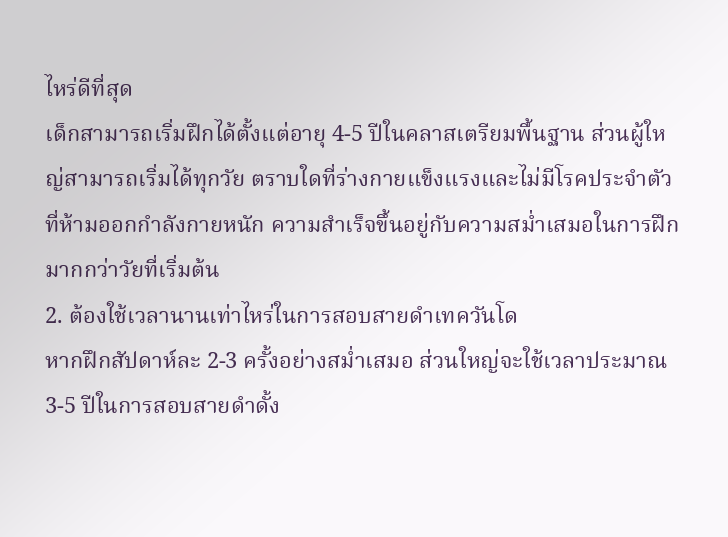ไหร่ดีที่สุด
เด็กสามารถเริ่มฝึกได้ตั้งแต่อายุ 4-5 ปีในคลาสเตรียมพื้นฐาน ส่วนผู้ใหญ่สามารถเริ่มได้ทุกวัย ตราบใดที่ร่างกายแข็งแรงและไม่มีโรคประจำตัวที่ห้ามออกกำลังกายหนัก ความสำเร็จขึ้นอยู่กับความสม่ำเสมอในการฝึกมากกว่าวัยที่เริ่มต้น
2. ต้องใช้เวลานานเท่าไหร่ในการสอบสายดำเทควันโด
หากฝึกสัปดาห์ละ 2-3 ครั้งอย่างสม่ำเสมอ ส่วนใหญ่จะใช้เวลาประมาณ 3-5 ปีในการสอบสายดำดั้ง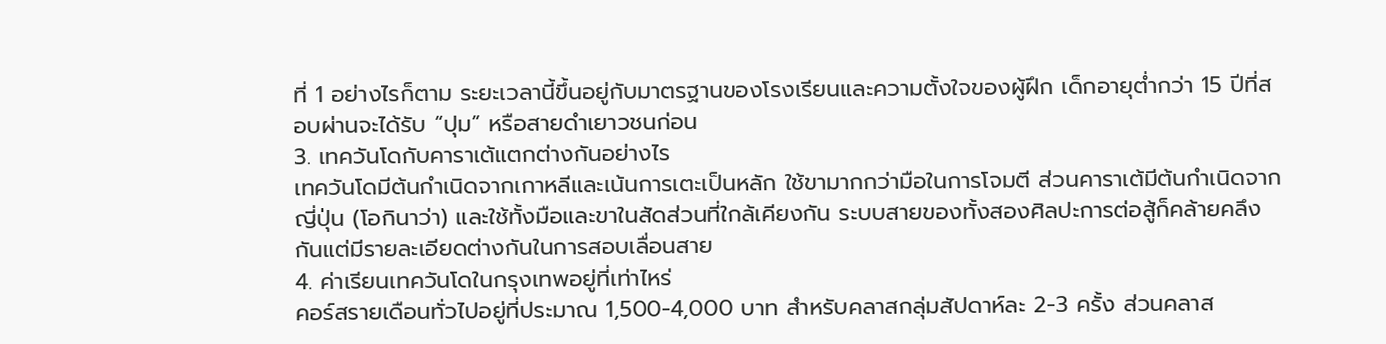ที่ 1 อย่างไรก็ตาม ระยะเวลานี้ขึ้นอยู่กับมาตรฐานของโรงเรียนและความตั้งใจของผู้ฝึก เด็กอายุต่ำกว่า 15 ปีที่สอบผ่านจะได้รับ “ปุม” หรือสายดำเยาวชนก่อน
3. เทควันโดกับคาราเต้แตกต่างกันอย่างไร
เทควันโดมีต้นกำเนิดจากเกาหลีและเน้นการเตะเป็นหลัก ใช้ขามากกว่ามือในการโจมตี ส่วนคาราเต้มีต้นกำเนิดจากญี่ปุ่น (โอกินาว่า) และใช้ทั้งมือและขาในสัดส่วนที่ใกล้เคียงกัน ระบบสายของทั้งสองศิลปะการต่อสู้ก็คล้ายคลึงกันแต่มีรายละเอียดต่างกันในการสอบเลื่อนสาย
4. ค่าเรียนเทควันโดในกรุงเทพอยู่ที่เท่าไหร่
คอร์สรายเดือนทั่วไปอยู่ที่ประมาณ 1,500-4,000 บาท สำหรับคลาสกลุ่มสัปดาห์ละ 2-3 ครั้ง ส่วนคลาส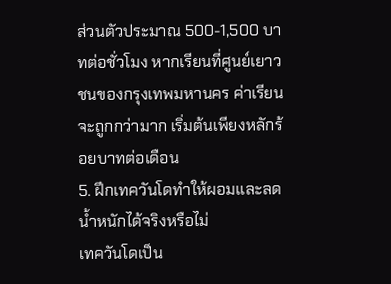ส่วนตัวประมาณ 500-1,500 บาทต่อชั่วโมง หากเรียนที่ศูนย์เยาวชนของกรุงเทพมหานคร ค่าเรียนจะถูกกว่ามาก เริ่มต้นเพียงหลักร้อยบาทต่อเดือน
5. ฝึกเทควันโดทำให้ผอมและลดน้ำหนักได้จริงหรือไม่
เทควันโดเป็น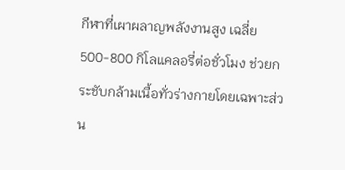กีฬาที่เผาผลาญพลังงานสูง เฉลี่ย 500-800 กิโลแคลอรี่ต่อชั่วโมง ช่วยกระชับกล้ามเนื้อทั่วร่างกายโดยเฉพาะส่วน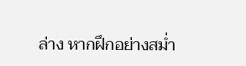ล่าง หากฝึกอย่างสม่ำ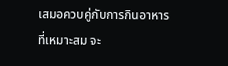เสมอควบคู่กับการกินอาหารที่เหมาะสม จะ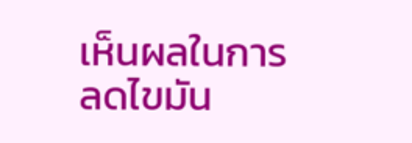เห็นผลในการลดไขมัน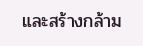และสร้างกล้าม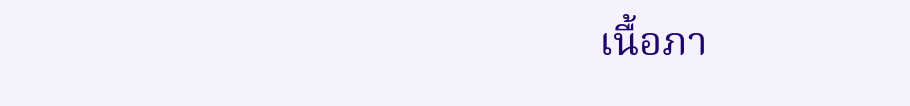เนื้อภา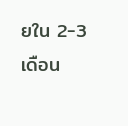ยใน 2-3 เดือน